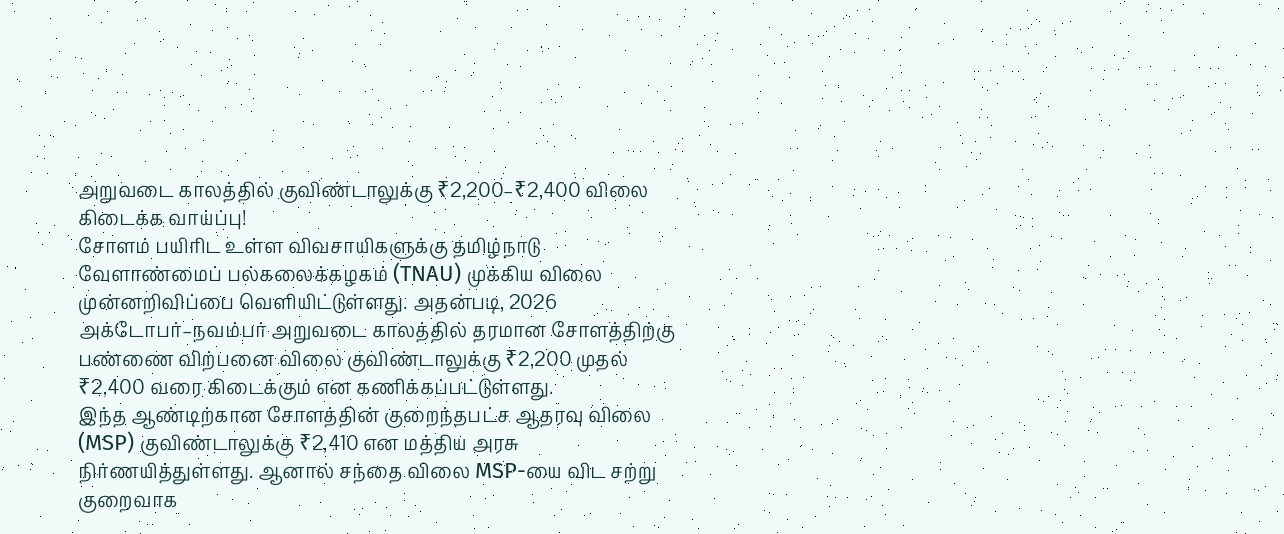அறுவடை காலத்தில் குவிண்டாலுக்கு ₹2,200–₹2,400 விலை கிடைக்க வாய்ப்பு!
சோளம் பயிரிட உள்ள விவசாயிகளுக்கு தமிழ்நாடு வேளாண்மைப் பல்கலைக்கழகம் (TNAU) முக்கிய விலை முன்னறிவிப்பை வெளியிட்டுள்ளது. அதன்படி, 2026 அக்டோபர்–நவம்பர் அறுவடை காலத்தில் தரமான சோளத்திற்கு பண்ணை விற்பனை விலை குவிண்டாலுக்கு ₹2,200 முதல் ₹2,400 வரை கிடைக்கும் என கணிக்கப்பட்டுள்ளது.
இந்த ஆண்டிற்கான சோளத்தின் குறைந்தபட்ச ஆதரவு விலை (MSP) குவிண்டாலுக்கு ₹2,410 என மத்திய அரசு நிர்ணயித்துள்ளது. ஆனால் சந்தை விலை MSP-யை விட சற்று குறைவாக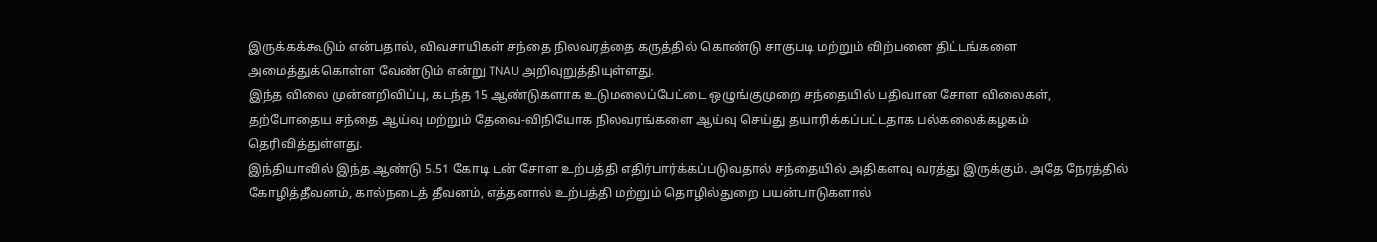இருக்கக்கூடும் என்பதால், விவசாயிகள் சந்தை நிலவரத்தை கருத்தில் கொண்டு சாகுபடி மற்றும் விற்பனை திட்டங்களை அமைத்துக்கொள்ள வேண்டும் என்று TNAU அறிவுறுத்தியுள்ளது.
இந்த விலை முன்னறிவிப்பு, கடந்த 15 ஆண்டுகளாக உடுமலைப்பேட்டை ஒழுங்குமுறை சந்தையில் பதிவான சோள விலைகள், தற்போதைய சந்தை ஆய்வு மற்றும் தேவை-விநியோக நிலவரங்களை ஆய்வு செய்து தயாரிக்கப்பட்டதாக பல்கலைக்கழகம் தெரிவித்துள்ளது.
இந்தியாவில் இந்த ஆண்டு 5.51 கோடி டன் சோள உற்பத்தி எதிர்பார்க்கப்படுவதால் சந்தையில் அதிகளவு வரத்து இருக்கும். அதே நேரத்தில் கோழித்தீவனம், கால்நடைத் தீவனம், எத்தனால் உற்பத்தி மற்றும் தொழில்துறை பயன்பாடுகளால்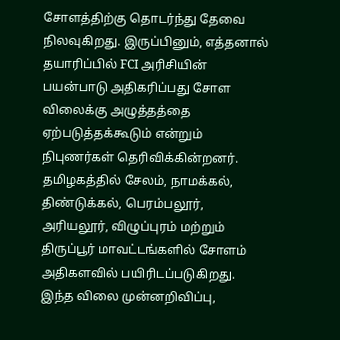சோளத்திற்கு தொடர்ந்து தேவை நிலவுகிறது. இருப்பினும், எத்தனால் தயாரிப்பில் FCI அரிசியின் பயன்பாடு அதிகரிப்பது சோள விலைக்கு அழுத்தத்தை ஏற்படுத்தக்கூடும் என்றும் நிபுணர்கள் தெரிவிக்கின்றனர்.
தமிழகத்தில் சேலம், நாமக்கல், திண்டுக்கல், பெரம்பலூர், அரியலூர், விழுப்புரம் மற்றும் திருப்பூர் மாவட்டங்களில் சோளம் அதிகளவில் பயிரிடப்படுகிறது. இந்த விலை முன்னறிவிப்பு,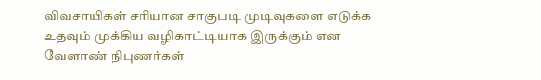விவசாயிகள் சரியான சாகுபடி முடிவுகளை எடுக்க உதவும் முக்கிய வழிகாட்டியாக இருக்கும் என வேளாண் நிபுணர்கள்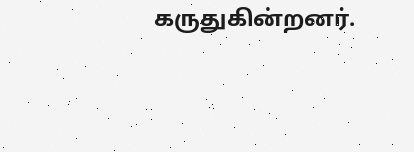கருதுகின்றனர்.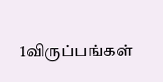1விருப்பங்கள்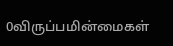0விருப்பமின்மைகள்